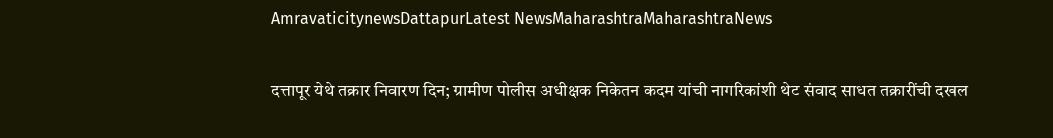AmravaticitynewsDattapurLatest NewsMaharashtraMaharashtraNews

दत्तापूर येथे तक्रार निवारण दिन; ग्रामीण पोलीस अधीक्षक निकेतन कदम यांची नागरिकांशी थेट संवाद साधत तक्रारींची दखल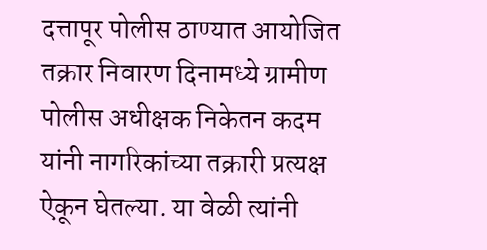दत्तापूर पोलीस ठाण्यात आयोजित तक्रार निवारण दिनामध्ये ग्रामीण पोलीस अधीक्षक निकेतन कदम यांनी नागरिकांच्या तक्रारी प्रत्यक्ष ऐकून घेतल्या. या वेळी त्यांनी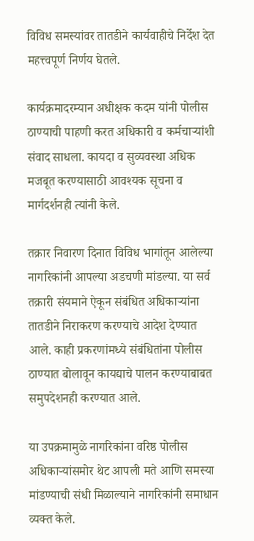विविध समस्यांवर तातडीने कार्यवाहीचे निर्देश देत महत्त्वपूर्ण निर्णय घेतले.

कार्यक्रमादरम्यान अधीक्षक कदम यांनी पोलीस ठाण्याची पाहणी करत अधिकारी व कर्मचाऱ्यांशी संवाद साधला. कायदा व सुव्यवस्था अधिक मजबूत करण्यासाठी आवश्यक सूचना व मार्गदर्शनही त्यांनी केले.

तक्रार निवारण दिनात विविध भागांतून आलेल्या नागरिकांनी आपल्या अडचणी मांडल्या. या सर्व तक्रारी संयमाने ऐकून संबंधित अधिकाऱ्यांना तातडीने निराकरण करण्याचे आदेश देण्यात आले. काही प्रकरणांमध्ये संबंधितांना पोलीस ठाण्यात बोलावून कायद्याचे पालन करण्याबाबत समुपदेशनही करण्यात आले.

या उपक्रमामुळे नागरिकांना वरिष्ठ पोलीस अधिकाऱ्यांसमोर थेट आपली मते आणि समस्या मांडण्याची संधी मिळाल्याने नागरिकांनी समाधान व्यक्त केले.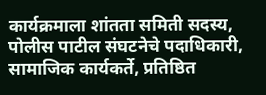कार्यक्रमाला शांतता समिती सदस्य, पोलीस पाटील संघटनेचे पदाधिकारी, सामाजिक कार्यकर्ते, प्रतिष्ठित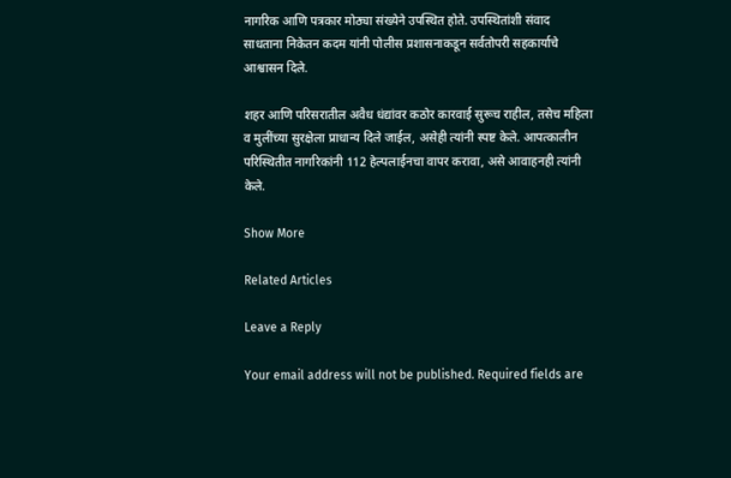नागरिक आणि पत्रकार मोठ्या संख्येने उपस्थित होते. उपस्थितांशी संवाद साधताना निकेतन कदम यांनी पोलीस प्रशासनाकडून सर्वतोपरी सहकार्याचे आश्वासन दिले.

शहर आणि परिसरातील अवैध धंद्यांवर कठोर कारवाई सुरूच राहील, तसेच महिला व मुलींच्या सुरक्षेला प्राधान्य दिले जाईल, असेही त्यांनी स्पष्ट केले. आपत्कालीन परिस्थितीत नागरिकांनी 112 हेल्पलाईनचा वापर करावा, असे आवाहनही त्यांनी केले.

Show More

Related Articles

Leave a Reply

Your email address will not be published. Required fields are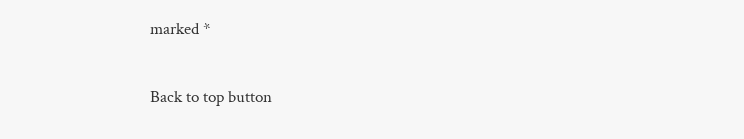marked *

Back to top button